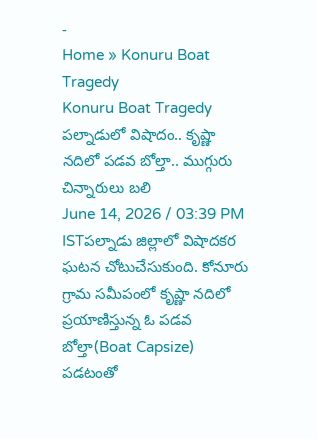-
Home » Konuru Boat Tragedy
Konuru Boat Tragedy
పల్నాడులో విషాదం.. కృష్ణా నదిలో పడవ బోల్తా.. ముగ్గురు చిన్నారులు బలి
June 14, 2026 / 03:39 PM ISTపల్నాడు జిల్లాలో విషాదకర ఘటన చోటుచేసుకుంది. కోనూరు గ్రామ సమీపంలో కృష్ణా నదిలో ప్రయాణిస్తున్న ఓ పడవ బోల్తా(Boat Capsize) పడటంతో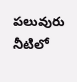పలువురు నీటిలో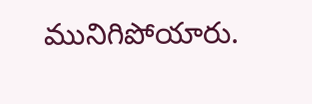మునిగిపోయారు.